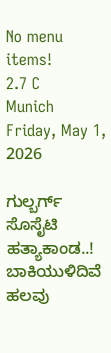No menu items!
2.7 C
Munich
Friday, May 1, 2026

ಗುಲ್ಬರ್ಗ್ ಸೊಸೈಟಿ ಹತ್ಯಾಕಾಂಡ..! ಬಾಕಿಯುಳಿದಿವೆ ಹಲವು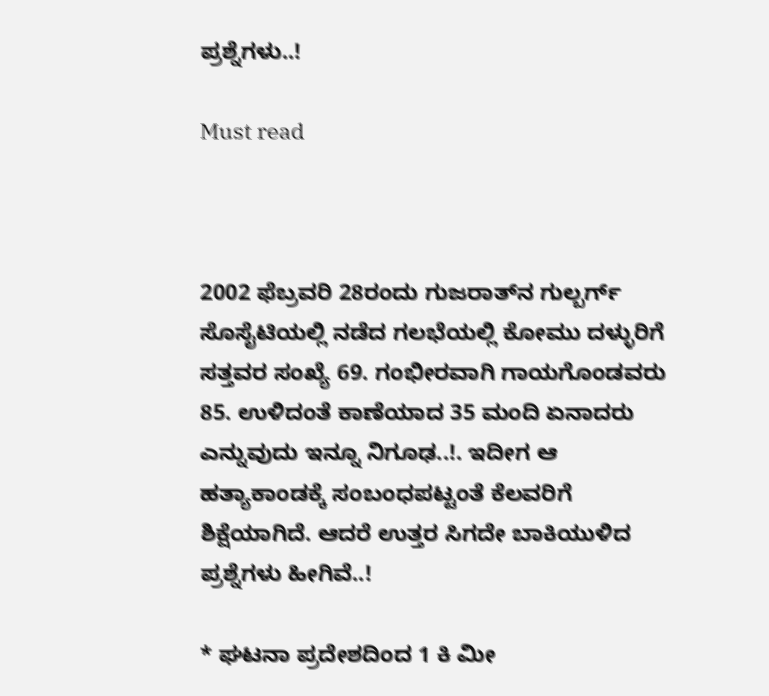ಪ್ರಶ್ನೆಗಳು..!

Must read



2002 ಫೆಬ್ರವರಿ 28ರಂದು ಗುಜರಾತ್‍ನ ಗುಲ್ಬರ್ಗ್ ಸೊಸೈಟಿಯಲ್ಲಿ ನಡೆದ ಗಲಭೆಯಲ್ಲಿ ಕೋಮು ದಳ್ಳುರಿಗೆ ಸತ್ತವರ ಸಂಖ್ಯೆ 69. ಗಂಭೀರವಾಗಿ ಗಾಯಗೊಂಡವರು 85. ಉಳಿದಂತೆ ಕಾಣೆಯಾದ 35 ಮಂದಿ ಏನಾದರು ಎನ್ನುವುದು ಇನ್ನೂ ನಿಗೂಢ..!. ಇದೀಗ ಆ ಹತ್ಯಾಕಾಂಡಕ್ಕೆ ಸಂಬಂಧಪಟ್ಟಂತೆ ಕೆಲವರಿಗೆ ಶಿಕ್ಷೆಯಾಗಿದೆ. ಆದರೆ ಉತ್ತರ ಸಿಗದೇ ಬಾಕಿಯುಳಿದ ಪ್ರಶ್ನೆಗಳು ಹೀಗಿವೆ..!

* ಘಟನಾ ಪ್ರದೇಶದಿಂದ 1 ಕಿ ಮೀ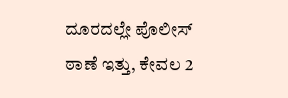ದೂರದಲ್ಲೇ ಪೊಲೀಸ್ ಠಾಣೆ ಇತ್ತು, ಕೇವಲ 2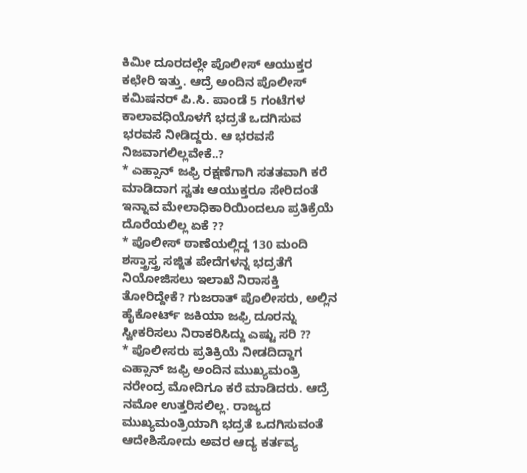ಕಿಮೀ ದೂರದಲ್ಲೇ ಪೊಲೀಸ್ ಆಯುಕ್ತರ ಕಛೇರಿ ಇತ್ತು. ಆದ್ರೆ ಅಂದಿನ ಪೊಲೀಸ್ ಕಮಿಷನರ್ ಪಿ.ಸಿ. ಪಾಂಡೆ 5 ಗಂಟೆಗಳ ಕಾಲಾವಧಿಯೊಳಗೆ ಭದ್ರತೆ ಒದಗಿಸುವ ಭರವಸೆ ನೀಡಿದ್ದರು. ಆ ಭರವಸೆ ನಿಜವಾಗಲಿಲ್ಲವೇಕೆ..?
* ಎಹ್ಸಾನ್ ಜಫ್ರಿ ರಕ್ಷಣೆಗಾಗಿ ಸತತವಾಗಿ ಕರೆ ಮಾಡಿದಾಗ ಸ್ವತಃ ಆಯುಕ್ತರೂ ಸೇರಿದಂತೆ ಇನ್ನಾವ ಮೇಲಾಧಿಕಾರಿಯಿಂದಲೂ ಪ್ರತಿಕ್ರೆಯೆ ದೊರೆಯಲಿಲ್ಲ ಏಕೆ ??
* ಪೊಲೀಸ್ ಠಾಣೆಯಲ್ಲಿದ್ದ 130 ಮಂದಿ ಶಸ್ತ್ರಾಸ್ತ್ರ ಸಜ್ಜಿತ ಪೇದೆಗಳನ್ನ ಭದ್ರತೆಗೆ ನಿಯೋಜಿಸಲು ಇಲಾಖೆ ನಿರಾಸಕ್ತಿ ತೋರಿದ್ದೇಕೆ? ಗುಜರಾತ್ ಪೊಲೀಸರು, ಅಲ್ಲಿನ ಹೈಕೋರ್ಟ್ ಜಕಿಯಾ ಜಫ್ರಿ ದೂರನ್ನು ಸ್ವೀಕರಿಸಲು ನಿರಾಕರಿಸಿದ್ದು ಎಷ್ಟು ಸರಿ ??
* ಪೊಲೀಸರು ಪ್ರತಿಕ್ರಿಯೆ ನೀಡದಿದ್ದಾಗ ಎಹ್ಸಾನ್ ಜಫ್ರಿ ಅಂದಿನ ಮುಖ್ಯಮಂತ್ರಿ ನರೇಂದ್ರ ಮೋದಿಗೂ ಕರೆ ಮಾಡಿದರು. ಆದ್ರೆ ನಮೋ ಉತ್ತರಿಸಲಿಲ್ಲ. ರಾಜ್ಯದ ಮುಖ್ಯಮಂತ್ರಿಯಾಗಿ ಭದ್ರತೆ ಒದಗಿಸುವಂತೆ ಆದೇಶಿಸೋದು ಅವರ ಆದ್ಯ ಕರ್ತವ್ಯ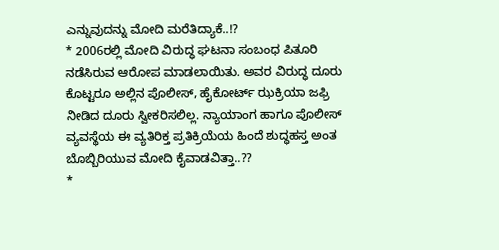ಎನ್ನುವುದನ್ನು ಮೋದಿ ಮರೆತಿದ್ಯಾಕೆ..!?
* 2006ರಲ್ಲಿ ಮೋದಿ ವಿರುದ್ಧ ಘಟನಾ ಸಂಬಂಧ ಪಿತೂರಿ ನಡೆಸಿರುವ ಆರೋಪ ಮಾಡಲಾಯಿತು. ಅವರ ವಿರುದ್ಧ ದೂರು ಕೊಟ್ಟರೂ ಅಲ್ಲಿನ ಪೊಲೀಸ್, ಹೈಕೋರ್ಟ್ ಝಕ್ರಿಯಾ ಜಫ್ರಿ ನೀಡಿದ ದೂರು ಸ್ವೀಕರಿಸಲಿಲ್ಲ. ನ್ಯಾಯಾಂಗ ಹಾಗೂ ಪೊಲೀಸ್ ವ್ಯವಸ್ಥೆಯ ಈ ವ್ಯತಿರಿಕ್ತ ಪ್ರತಿಕ್ರಿಯೆಯ ಹಿಂದೆ ಶುದ್ಧಹಸ್ತ ಅಂತ ಬೊಬ್ಬಿರಿಯುವ ಮೋದಿ ಕೈವಾಡವಿತ್ತಾ..??
*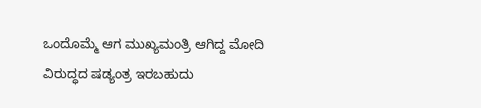ಒಂದೊಮ್ಮೆ ಆಗ ಮುಖ್ಯಮಂತ್ರಿ ಆಗಿದ್ದ ಮೋದಿ ವಿರುದ್ಧದ ಷಡ್ಯಂತ್ರ ಇರಬಹುದು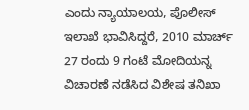ಎಂದು ನ್ಯಾಯಾಲಯ, ಪೊಲೀಸ್ ಇಲಾಖೆ ಭಾವಿಸಿದ್ದರೆ, 2010 ಮಾರ್ಚ್ 27 ರಂದು 9 ಗಂಟೆ ಮೋದಿಯನ್ನ ವಿಚಾರಣೆ ನಡೆಸಿದ ವಿಶೇಷ ತನಿಖಾ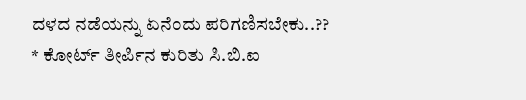ದಳದ ನಡೆಯನ್ನು ಏನೆಂದು ಪರಿಗಣಿಸಬೇಕು..??
* ಕೋರ್ಟ್ ತೀರ್ಪಿನ ಕುರಿತು ಸಿ.ಬಿ.ಐ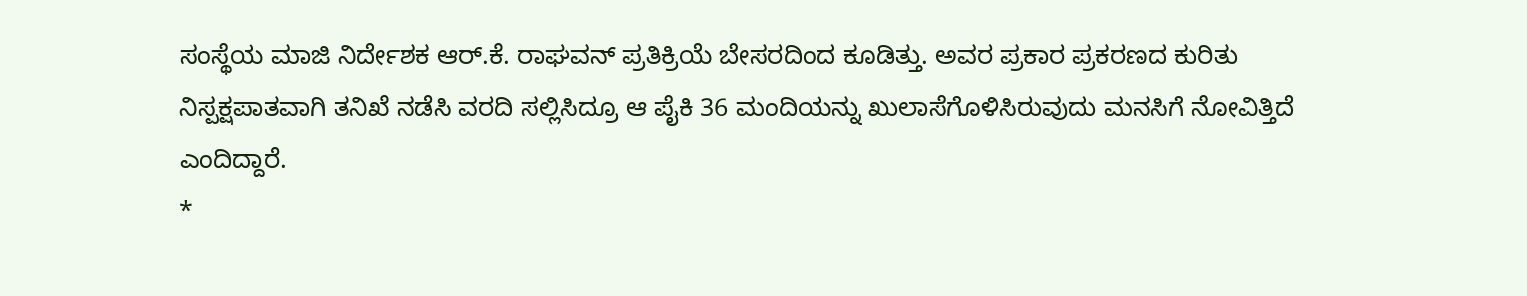ಸಂಸ್ಥೆಯ ಮಾಜಿ ನಿರ್ದೇಶಕ ಆರ್.ಕೆ. ರಾಘವನ್ ಪ್ರತಿಕ್ರಿಯೆ ಬೇಸರದಿಂದ ಕೂಡಿತ್ತು. ಅವರ ಪ್ರಕಾರ ಪ್ರಕರಣದ ಕುರಿತು ನಿಸ್ಪಕ್ಷಪಾತವಾಗಿ ತನಿಖೆ ನಡೆಸಿ ವರದಿ ಸಲ್ಲಿಸಿದ್ರೂ ಆ ಪೈಕಿ 36 ಮಂದಿಯನ್ನು ಖುಲಾಸೆಗೊಳಿಸಿರುವುದು ಮನಸಿಗೆ ನೋವಿತ್ತಿದೆ ಎಂದಿದ್ದಾರೆ.
*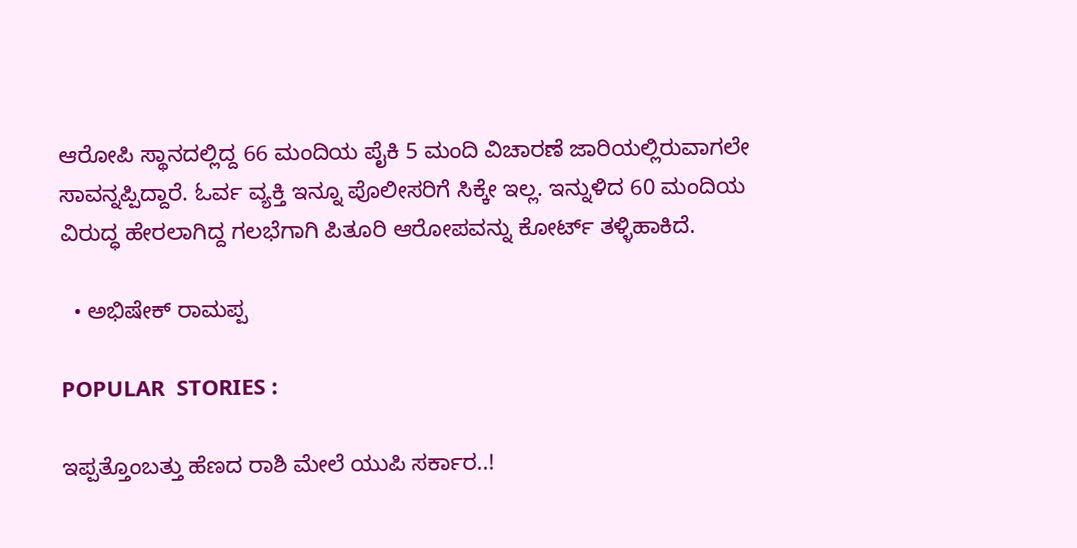ಆರೋಪಿ ಸ್ಥಾನದಲ್ಲಿದ್ದ 66 ಮಂದಿಯ ಪೈಕಿ 5 ಮಂದಿ ವಿಚಾರಣೆ ಜಾರಿಯಲ್ಲಿರುವಾಗಲೇ ಸಾವನ್ನಪ್ಪಿದ್ದಾರೆ. ಓರ್ವ ವ್ಯಕ್ತಿ ಇನ್ನೂ ಪೊಲೀಸರಿಗೆ ಸಿಕ್ಕೇ ಇಲ್ಲ. ಇನ್ನುಳಿದ 60 ಮಂದಿಯ ವಿರುದ್ಧ ಹೇರಲಾಗಿದ್ದ ಗಲಭೆಗಾಗಿ ಪಿತೂರಿ ಆರೋಪವನ್ನು ಕೋರ್ಟ್ ತಳ್ಳಿಹಾಕಿದೆ.

  • ಅಭಿಷೇಕ್ ರಾಮಪ್ಪ

POPULAR  STORIES :

ಇಪ್ಪತ್ತೊಂಬತ್ತು ಹೆಣದ ರಾಶಿ ಮೇಲೆ ಯುಪಿ ಸರ್ಕಾರ..!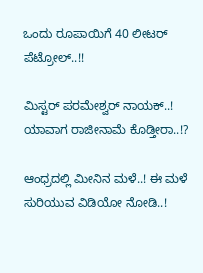ಒಂದು ರೂಪಾಯಿಗೆ 40 ಲೀಟರ್ ಪೆಟ್ರೋಲ್..!!

ಮಿಸ್ಟರ್ ಪರಮೇಶ್ವರ್ ನಾಯಕ್..! ಯಾವಾಗ ರಾಜೀನಾಮೆ ಕೊಡ್ತೀರಾ..!?

ಆಂಧ್ರದಲ್ಲಿ ಮೀನಿನ ಮಳೆ..! ಈ ಮಳೆ ಸುರಿಯುವ ವಿಡಿಯೋ ನೋಡಿ..!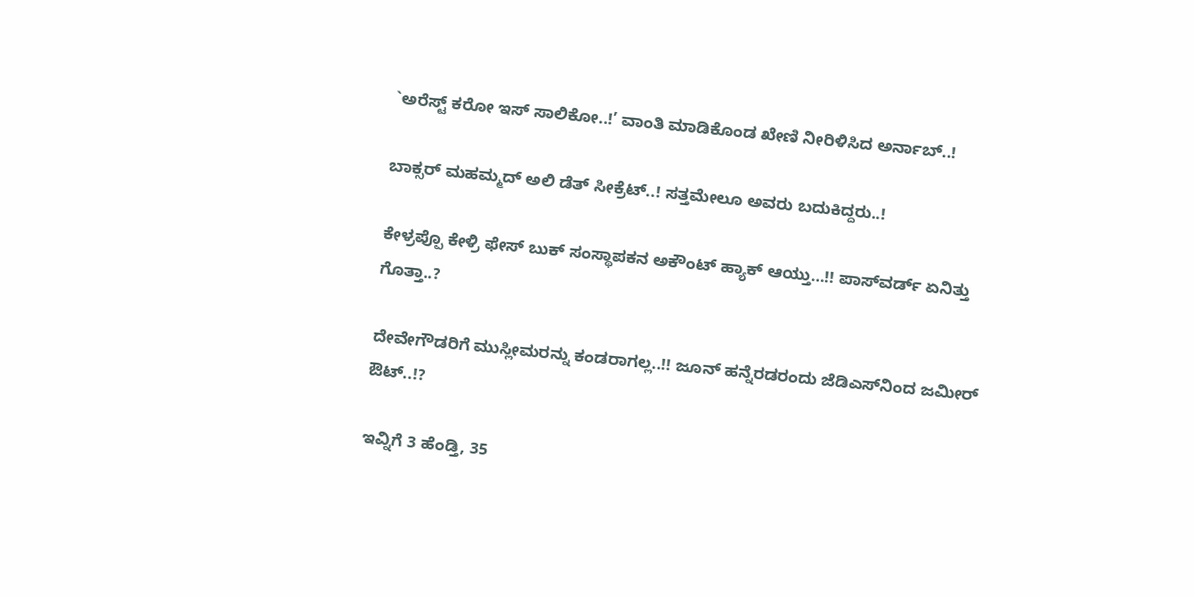`ಅರೆಸ್ಟ್ ಕರೋ ಇಸ್ ಸಾಲಿಕೋ..!’ ವಾಂತಿ ಮಾಡಿಕೊಂಡ ಖೇಣಿ ನೀರಿಳಿಸಿದ ಅರ್ನಾಬ್..!

ಬಾಕ್ಸರ್ ಮಹಮ್ಮದ್ ಅಲಿ ಡೆತ್ ಸೀಕ್ರೆಟ್..! ಸತ್ತಮೇಲೂ ಅವರು ಬದುಕಿದ್ದರು..!

ಕೇಳ್ರಪ್ಪೊ ಕೇಳ್ರಿ ಫೇಸ್ ಬುಕ್ ಸಂಸ್ಥಾಪಕನ ಅಕೌಂಟ್ ಹ್ಯಾಕ್ ಆಯ್ತು…!! ಪಾಸ್‍ವರ್ಡ್ ಏನಿತ್ತು ಗೊತ್ತಾ..?

ದೇವೇಗೌಡರಿಗೆ ಮುಸ್ಲೀಮರನ್ನು ಕಂಡರಾಗಲ್ಲ..!! ಜೂನ್ ಹನ್ನೆರಡರಂದು ಜೆಡಿಎಸ್‍ನಿಂದ ಜಮೀರ್ ಔಟ್..!?

ಇವ್ನಿಗೆ 3 ಹೆಂಡ್ತಿ, 35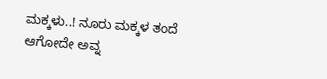ಮಕ್ಕಳು..! ನೂರು ಮಕ್ಕಳ ತಂದೆ ಆಗೋದೇ ಅವ್ನ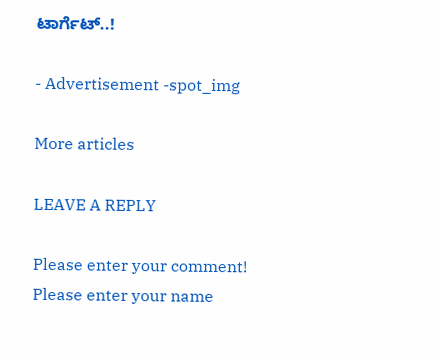ಟಾರ್ಗೆಟ್..!

- Advertisement -spot_img

More articles

LEAVE A REPLY

Please enter your comment!
Please enter your name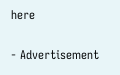here

- Advertisement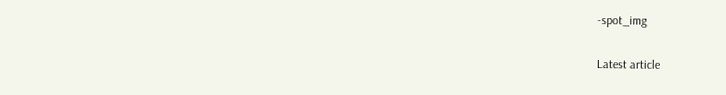-spot_img

Latest article